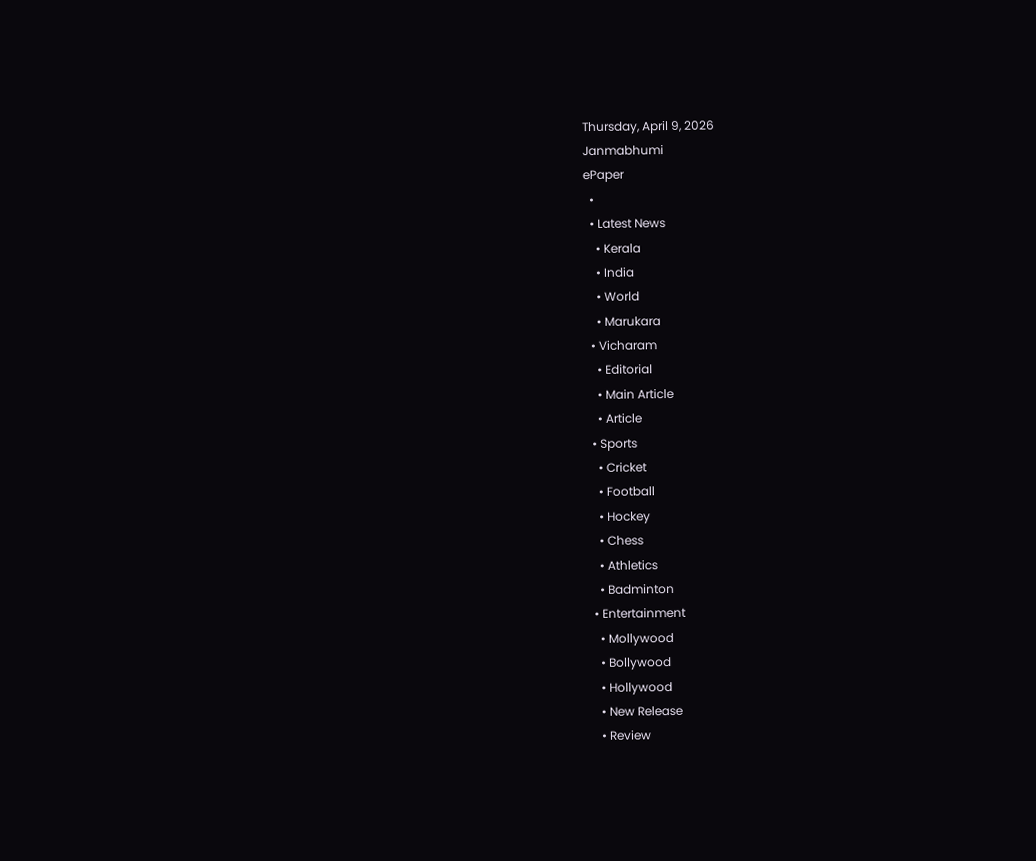Thursday, April 9, 2026
Janmabhumi
ePaper
  •
  • Latest News
    • Kerala
    • India
    • World
    • Marukara
  • Vicharam
    • Editorial
    • Main Article
    • Article
  • Sports
    • Cricket
    • Football
    • Hockey
    • Chess
    • Athletics
    • Badminton
  • Entertainment
    • Mollywood
    • Bollywood
    • Hollywood
    • New Release
    • Review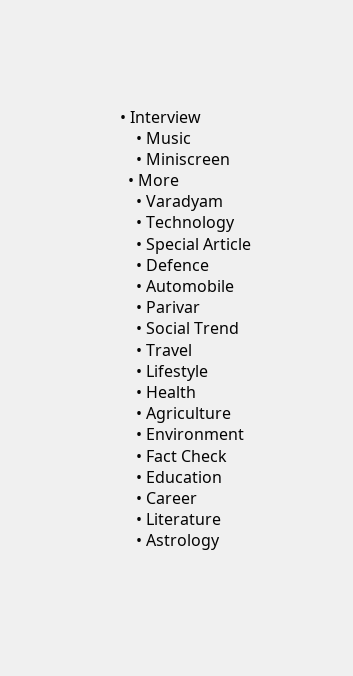• Interview
    • Music
    • Miniscreen
  • More
    • Varadyam
    • Technology
    • Special Article
    • Defence
    • Automobile
    • Parivar
    • Social Trend
    • Travel
    • Lifestyle
    • Health
    • Agriculture
    • Environment
    • Fact Check
    • Education
    • Career
    • Literature
    • Astrology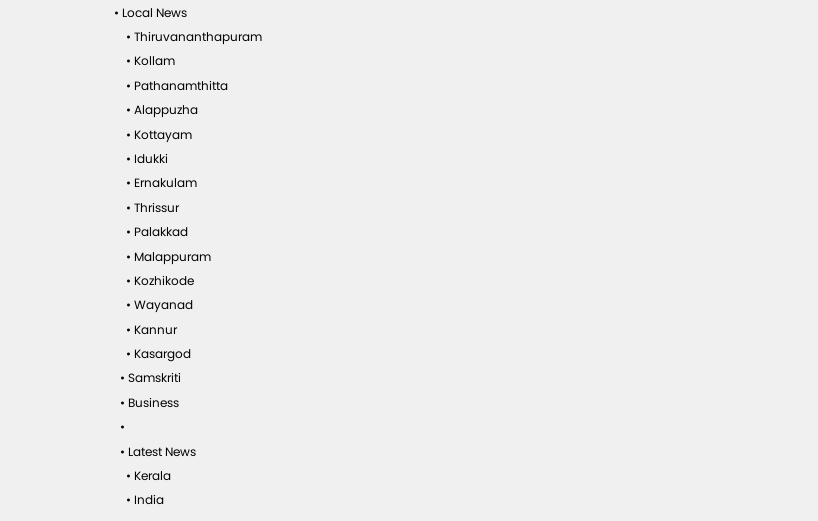• Local News
    • Thiruvananthapuram
    • Kollam
    • Pathanamthitta
    • Alappuzha
    • Kottayam
    • Idukki
    • Ernakulam
    • Thrissur
    • Palakkad
    • Malappuram
    • Kozhikode
    • Wayanad
    • Kannur
    • Kasargod
  • Samskriti
  • Business
  •
  • Latest News
    • Kerala
    • India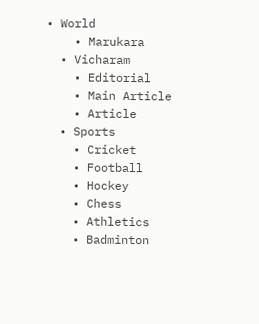• World
    • Marukara
  • Vicharam
    • Editorial
    • Main Article
    • Article
  • Sports
    • Cricket
    • Football
    • Hockey
    • Chess
    • Athletics
    • Badminton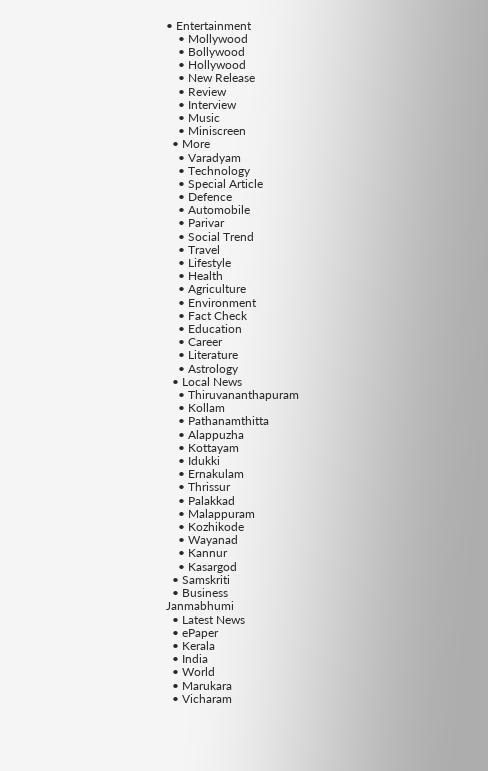• Entertainment
    • Mollywood
    • Bollywood
    • Hollywood
    • New Release
    • Review
    • Interview
    • Music
    • Miniscreen
  • More
    • Varadyam
    • Technology
    • Special Article
    • Defence
    • Automobile
    • Parivar
    • Social Trend
    • Travel
    • Lifestyle
    • Health
    • Agriculture
    • Environment
    • Fact Check
    • Education
    • Career
    • Literature
    • Astrology
  • Local News
    • Thiruvananthapuram
    • Kollam
    • Pathanamthitta
    • Alappuzha
    • Kottayam
    • Idukki
    • Ernakulam
    • Thrissur
    • Palakkad
    • Malappuram
    • Kozhikode
    • Wayanad
    • Kannur
    • Kasargod
  • Samskriti
  • Business
Janmabhumi
  • Latest News
  • ePaper
  • Kerala
  • India
  • World
  • Marukara
  • Vicharam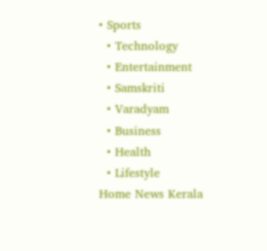• Sports
  • Technology
  • Entertainment
  • Samskriti
  • Varadyam
  • Business
  • Health
  • Lifestyle
Home News Kerala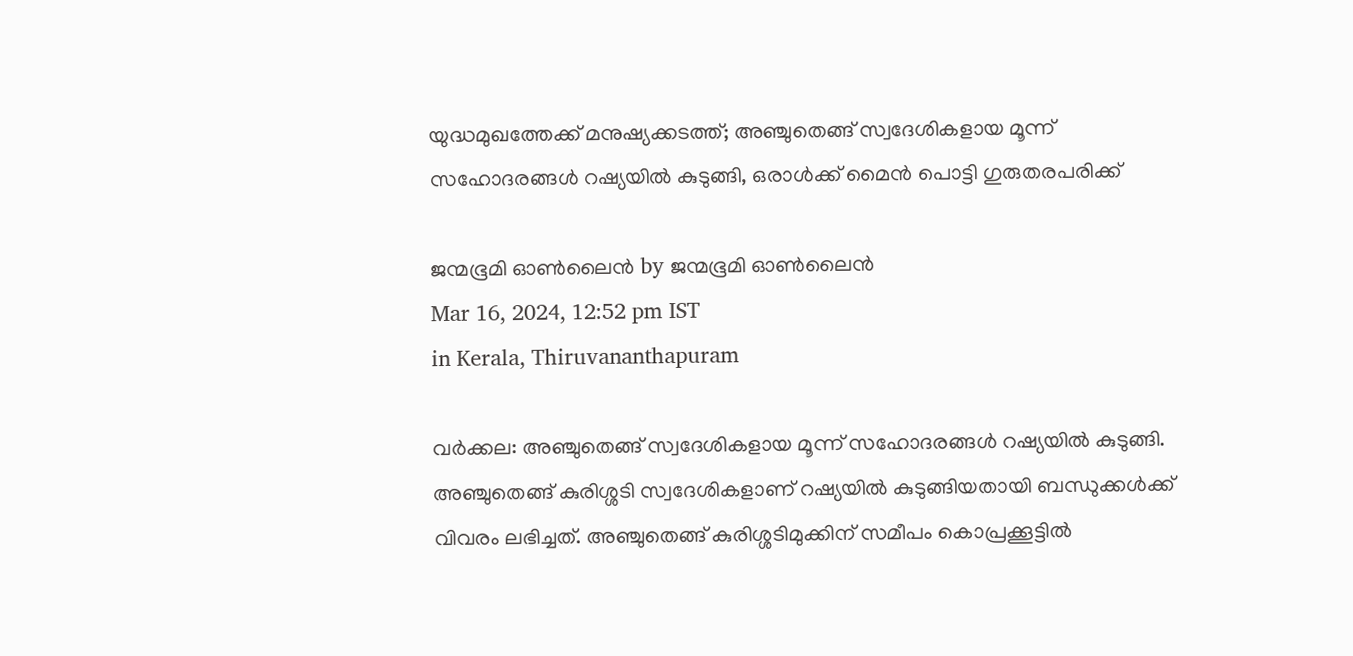യുദ്ധമുഖത്തേക്ക് മനുഷ്യക്കടത്ത്; അഞ്ചുതെങ്ങ് സ്വദേശികളായ മൂന്ന് സഹോദരങ്ങള്‍ റഷ്യയില്‍ കുടുങ്ങി, ഒരാൾക്ക് മൈൻ പൊട്ടി ഗുരുതരപരിക്ക്

ജന്മഭൂമി ഓണ്‍ലൈന്‍ by ജന്മഭൂമി ഓണ്‍ലൈന്‍
Mar 16, 2024, 12:52 pm IST
in Kerala, Thiruvananthapuram

വര്‍ക്കല: അഞ്ചുതെങ്ങ് സ്വദേശികളായ മൂന്ന് സഹോദരങ്ങള്‍ റഷ്യയില്‍ കുടുങ്ങി. അഞ്ചുതെങ്ങ് കുരിശ്ശടി സ്വദേശികളാണ് റഷ്യയില്‍ കുടുങ്ങിയതായി ബന്ധുക്കള്‍ക്ക് വിവരം ലഭിച്ചത്. അഞ്ചുതെങ്ങ് കുരിശ്ശടിമുക്കിന് സമീപം കൊപ്രക്കൂട്ടില്‍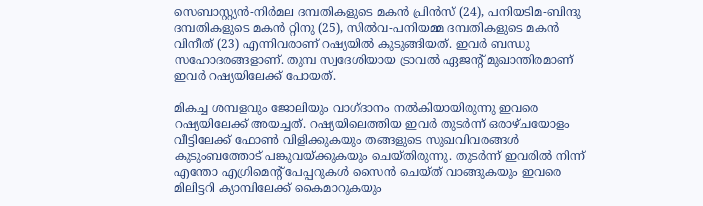സെബാസ്റ്റ്യന്‍-നിര്‍മല ദമ്പതികളുടെ മകന്‍ പ്രിന്‍സ് (24), പനിയടിമ-ബിന്ദു ദമ്പതികളുടെ മകന്‍ റ്റിനു (25), സില്‍വ-പനിയമ്മ ദമ്പതികളുടെ മകന്‍ വിനീത് (23) എന്നിവരാണ് റഷ്യയില്‍ കുടുങ്ങിയത്. ഇവര്‍ ബന്ധു സഹോദരങ്ങളാണ്. തുമ്പ സ്വദേശിയായ ട്രാവല്‍ ഏജന്റ് മുഖാന്തിരമാണ് ഇവര്‍ റഷ്യയിലേക്ക് പോയത്.

മികച്ച ശമ്പളവും ജോലിയും വാഗ്ദാനം നല്‍കിയായിരുന്നു ഇവരെ റഷ്യയിലേക്ക് അയച്ചത്. റഷ്യയിലെത്തിയ ഇവര്‍ തുടര്‍ന്ന് ഒരാഴ്ചയോളം വീട്ടിലേക്ക് ഫോണ്‍ വിളിക്കുകയും തങ്ങളുടെ സുഖവിവരങ്ങള്‍ കുടുംബത്തോട് പങ്കുവയ്‌ക്കുകയും ചെയ്തിരുന്നു. തുടര്‍ന്ന് ഇവരില്‍ നിന്ന് എന്തോ എഗ്രിമെന്റ് പേപ്പറുകള്‍ സൈന്‍ ചെയ്ത് വാങ്ങുകയും ഇവരെ മിലിട്ടറി ക്യാമ്പിലേക്ക് കൈമാറുകയും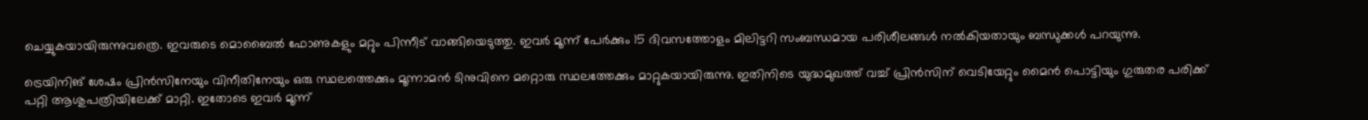ചെയ്യുകയായിരുന്നുവത്രെ. ഇവരുടെ മൊബൈല്‍ ഫോണുകളും മറ്റും പിന്നീട് വാങ്ങിയെടുത്തു. ഇവര്‍ മൂന്ന് പേര്‍ക്കും 15 ദിവസത്തോളം മിലിട്ടറി സംബന്ധമായ പരിശീലങ്ങള്‍ നല്‍കിയതായും ബന്ധുക്കള്‍ പറയുന്നു.

ട്രെയിനിങ് ശേഷം പ്രിന്‍സിനേയും വിനീതിനേയും ഒരു സ്ഥലത്തെക്കും മൂന്നാമന്‍ ടിനുവിനെ മറ്റൊരു സ്ഥലത്തേക്കും മാറ്റുകയായിരുന്നു. ഇതിനിടെ യുദ്ധമുഖത്ത് വച്ച് പ്രിന്‍സിന് വെടിയേറ്റും മൈന്‍ പൊട്ടിയും ഗുരുതര പരിക്ക് പറ്റി ആശുപത്രിയിലേക്ക് മാറ്റി. ഇതോടെ ഇവര്‍ മൂന്ന്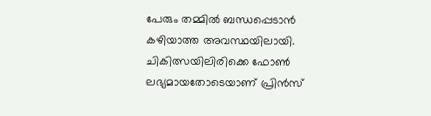പേരും തമ്മില്‍ ബന്ധപ്പെടാന്‍ കഴിയാത്ത അവസ്ഥയിലായി. ചികിത്സയിലിരിക്കെ ഫോണ്‍ ലഭ്യമായതോടെയാണ് പ്രിന്‍സ്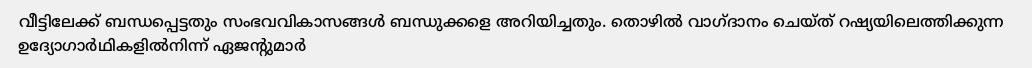വീട്ടിലേക്ക് ബന്ധപ്പെട്ടതും സംഭവവികാസങ്ങള്‍ ബന്ധുക്കളെ അറിയിച്ചതും. തൊഴില്‍ വാഗ്ദാനം ചെയ്ത് റഷ്യയിലെത്തിക്കുന്ന ഉദ്യോഗാര്‍ഥികളില്‍നിന്ന് ഏജന്റുമാര്‍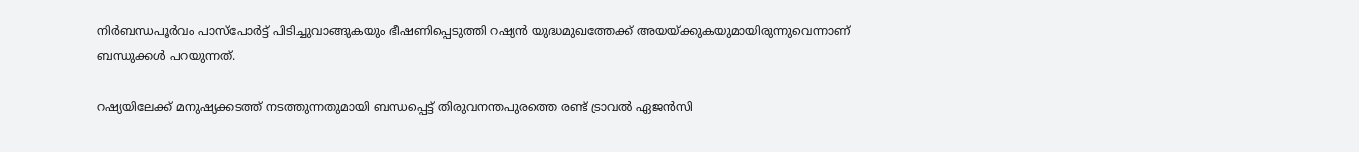നിര്‍ബന്ധപൂര്‍വം പാസ്‌പോര്‍ട്ട് പിടിച്ചുവാങ്ങുകയും ഭീഷണിപ്പെടുത്തി റഷ്യന്‍ യുദ്ധമുഖത്തേക്ക് അയയ്‌ക്കുകയുമായിരുന്നുവെന്നാണ് ബന്ധുക്കള്‍ പറയുന്നത്.

റഷ്യയിലേക്ക് മനുഷ്യക്കടത്ത് നടത്തുന്നതുമായി ബന്ധപ്പെട്ട് തിരുവനന്തപുരത്തെ രണ്ട് ട്രാവല്‍ ഏജന്‍സി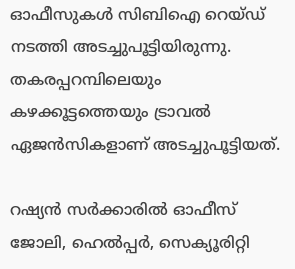ഓഫീസുകള്‍ സിബിഐ റെയ്ഡ് നടത്തി അടച്ചുപൂട്ടിയിരുന്നു. തകരപ്പറമ്പിലെയും കഴക്കൂട്ടത്തെയും ട്രാവല്‍ ഏജന്‍സികളാണ് അടച്ചുപൂട്ടിയത്.

റഷ്യന്‍ സര്‍ക്കാരില്‍ ഓഫീസ് ജോലി, ഹെല്‍പ്പര്‍, സെക്യൂരിറ്റി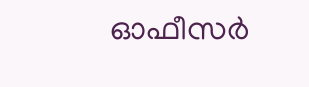ഓഫീസര്‍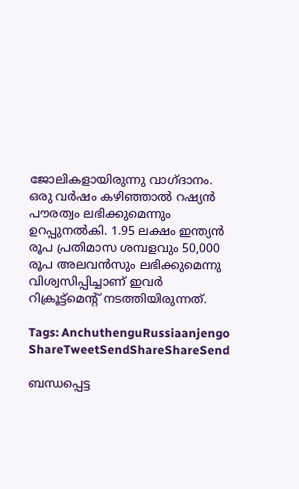ജോലികളായിരുന്നു വാഗ്ദാനം. ഒരു വര്‍ഷം കഴിഞ്ഞാല്‍ റഷ്യന്‍ പൗരത്വം ലഭിക്കുമെന്നും ഉറപ്പുനല്‍കി. 1.95 ലക്ഷം ഇന്ത്യന്‍ രൂപ പ്രതിമാസ ശമ്പളവും 50,000 രൂപ അലവന്‍സും ലഭിക്കുമെന്നു വിശ്വസിപ്പിച്ചാണ് ഇവര്‍ റിക്രൂട്ട്‌മെന്റ് നടത്തിയിരുന്നത്.

Tags: AnchuthenguRussiaanjengo
ShareTweetSendShareShareSend

ബന്ധപ്പെട്ട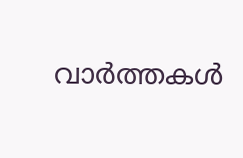വാര്‍ത്തകള്‍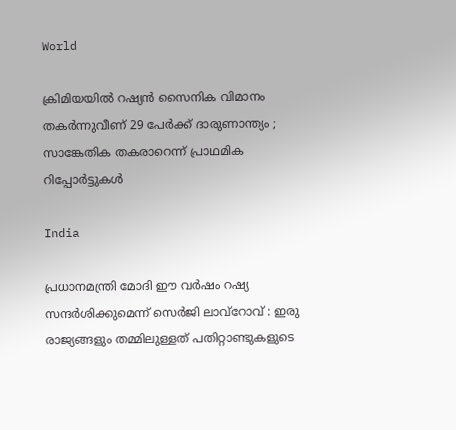World

ക്രിമിയയിൽ റഷ്യൻ സൈനിക വിമാനം തകർന്നുവീണ് 29 പേർക്ക് ദാരുണാന്ത്യം ; സാങ്കേതിക തകരാറെന്ന് പ്രാഥമിക റിപ്പോർട്ടുകൾ

India

പ്രധാനമന്ത്രി മോദി ഈ വർഷം റഷ്യ സന്ദർശിക്കുമെന്ന് സെർജി ലാവ്‌റോവ് : ഇരു രാജ്യങ്ങളും തമ്മിലുള്ളത് പതിറ്റാണ്ടുകളുടെ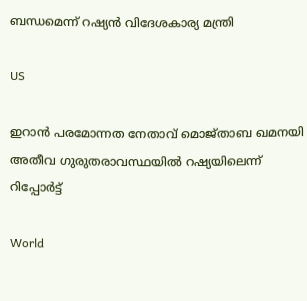ബന്ധമെന്ന് റഷ്യൻ വിദേശകാര്യ മന്ത്രി

US

ഇറാൻ പരമോന്നത നേതാവ് മൊജ്താബ ഖമനയി അതീവ ഗുരുതരാവസ്ഥയിൽ റഷ്യയിലെന്ന് റിപ്പോർട്ട്

World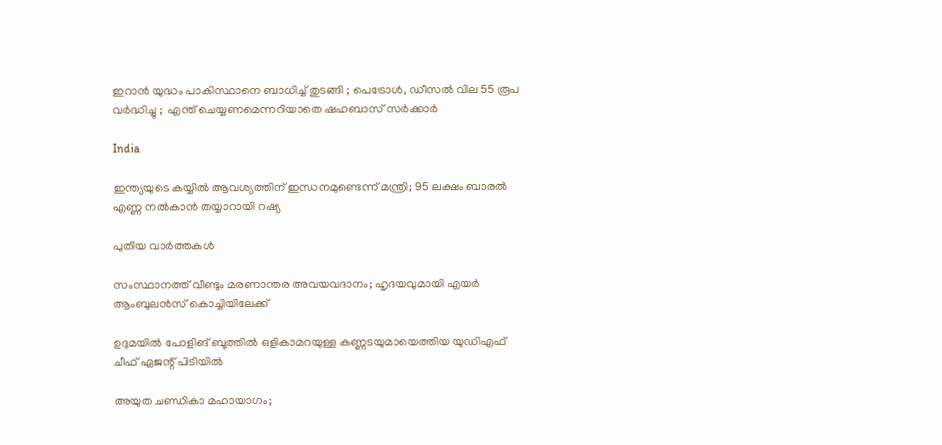ഇറാൻ യുദ്ധം പാകിസ്ഥാനെ ബാധിച്ച് തുടങ്ങി ; പെട്രോൾ, ഡീസൽ വില 55 രൂപ വർദ്ധിച്ചു ;  എന്ത് ചെയ്യണമെന്നറിയാതെ ഷഹബാസ് സർക്കാർ

India

ഇന്ത്യയുടെ കയ്യില്‍ ആവശ്യത്തിന് ഇന്ധനമുണ്ടെന്ന് മന്ത്രി; 95 ലക്ഷം ബാരൽ എണ്ണ നല്‍കാന്‍ തയ്യാറായി റഷ്യ

പുതിയ വാര്‍ത്തകള്‍

സംസ്ഥാനത്ത് വീണ്ടും മരണാന്തര അവയവദാനം; ഹൃദയവുമായി എയർ ആംബുലൻസ് കൊച്ചിയിലേക്ക്

ഉദുമയിൽ പോളിങ് ബൂത്തിൽ ഒളികാമറയുള്ള കണ്ണടയുമായെത്തിയ യുഡിഎഫ് ചീഫ് ഏജന്റ് പിടിയിൽ

അയുത ചണ്ഡികാ മഹായാഗം;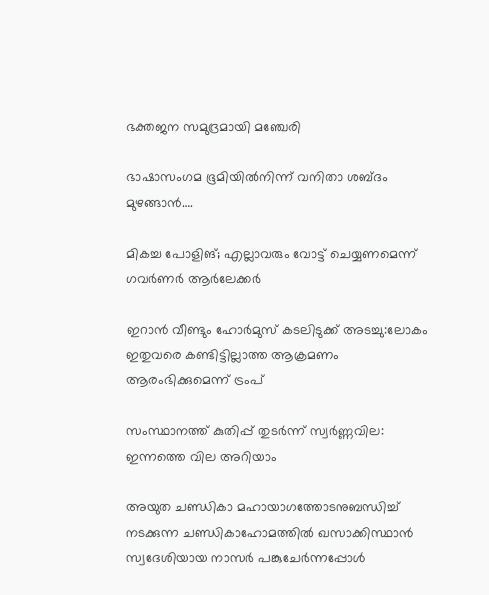ഭക്തജന സമുദ്രമായി മഞ്ചേരി

ഭാഷാസംഗമ ഭൂമിയില്‍നിന്ന് വനിതാ ശബ്ദം മുഴങ്ങാന്‍….

മികച്ച പോളിങ്; എല്ലാവരും വോട്ട് ചെയ്യണമെന്ന് ഗവര്‍ണര്‍ ആര്‍ലേക്കര്‍

ഇറാൻ വീണ്ടും ഹോർമുസ് കടലിടുക്ക് അടച്ചു:ലോകം ഇതുവരെ കണ്ടിട്ടില്ലാത്ത ആക്രമണം ആരംഭിക്കുമെന്ന് ട്രംപ്

സംസ്ഥാനത്ത് കുതിപ്പ് തുടർന്ന് സ്വർണ്ണവില: ഇന്നത്തെ വില അറിയാം

അയുത ചണ്ഡികാ മഹായാഗത്തോടനുബന്ധിച്ച്
നടക്കുന്ന ചണ്ഡികാഹോമത്തില്‍ ഖസാക്കിസ്ഥാന്‍ സ്വദേശിയായ നാസര്‍ പങ്കുചേര്‍ന്നപ്പോള്‍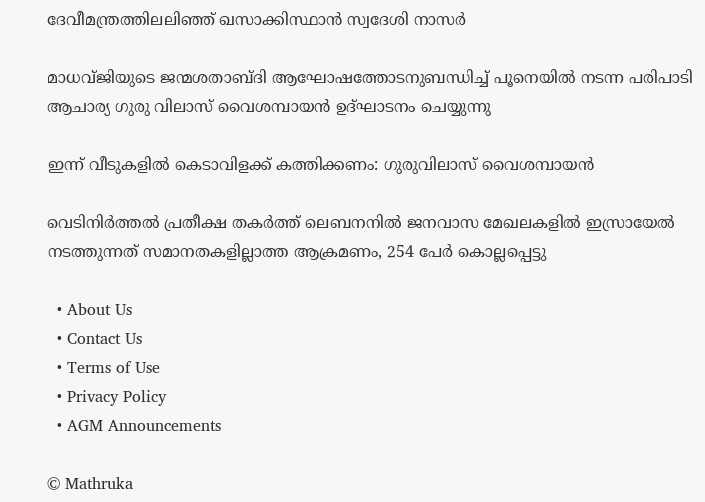ദേവീമന്ത്രത്തിലലിഞ്ഞ് ഖസാക്കിസ്ഥാന്‍ സ്വദേശി നാസര്‍

മാധവ്ജിയുടെ ജന്മശതാബ്ദി ആഘോഷത്തോടനുബന്ധിച്ച് പൂനെയില്‍ നടന്ന പരിപാടി ആചാര്യ ഗുരു വിലാസ് വൈശമ്പായന്‍ ഉദ്ഘാടനം ചെയ്യുന്നു

ഇന്ന് വീടുകളില്‍ കെടാവിളക്ക് കത്തിക്കണം: ഗുരുവിലാസ് വൈശമ്പായന്‍

വെടിനിര്‍ത്തല്‍ പ്രതീക്ഷ തകര്‍ത്ത് ലെബനനില്‍ ജനവാസ മേഖലകളിൽ ഇസ്രായേൽ നടത്തുന്നത് സമാനതകളില്ലാത്ത ആക്രമണം, 254 പേർ കൊല്ലപ്പെട്ടു

  • About Us
  • Contact Us
  • Terms of Use
  • Privacy Policy
  • AGM Announcements

© Mathruka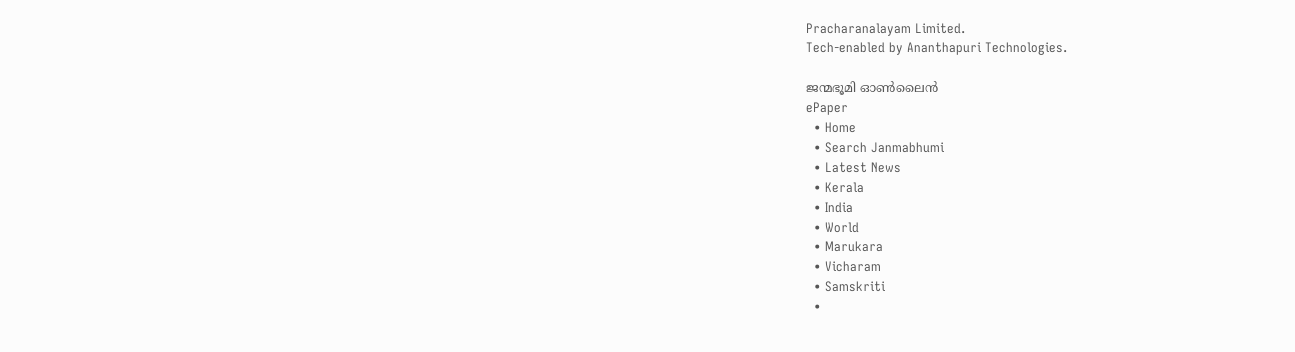Pracharanalayam Limited.
Tech-enabled by Ananthapuri Technologies.

ജന്മഭൂമി ഓണ്‍ലൈന്‍
ePaper
  • Home
  • Search Janmabhumi
  • Latest News
  • Kerala
  • India
  • World
  • Marukara
  • Vicharam
  • Samskriti
  •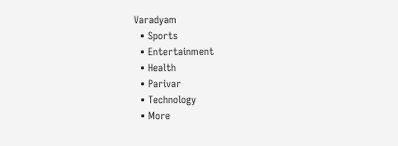Varadyam
  • Sports
  • Entertainment
  • Health
  • Parivar
  • Technology
  • More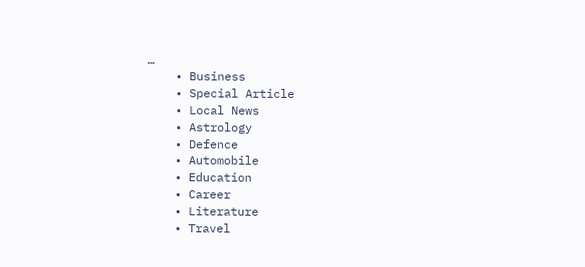…
    • Business
    • Special Article
    • Local News
    • Astrology
    • Defence
    • Automobile
    • Education
    • Career
    • Literature
    • Travel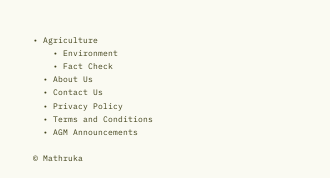• Agriculture
    • Environment
    • Fact Check
  • About Us
  • Contact Us
  • Privacy Policy
  • Terms and Conditions
  • AGM Announcements

© Mathruka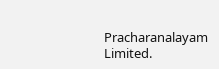Pracharanalayam Limited.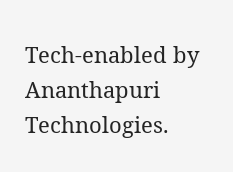Tech-enabled by Ananthapuri Technologies.